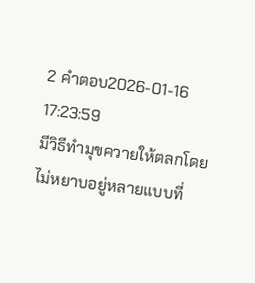2 คำตอบ2026-01-16 17:23:59
มีวิธีทำมุขควายให้ตลกโดยไม่หยาบอยู่หลายแบบที่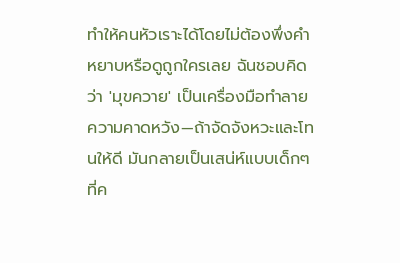ทำให้คนหัวเราะได้โดยไม่ต้องพึ่งคำหยาบหรือดูถูกใครเลย ฉันชอบคิดว่า 'มุขควาย' เป็นเครื่องมือทำลายความคาดหวัง—ถ้าจัดจังหวะและโทนให้ดี มันกลายเป็นเสน่ห์แบบเด็กๆ ที่ค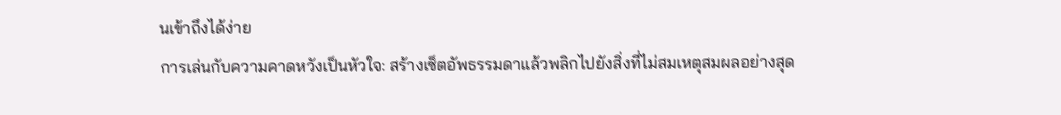นเข้าถึงได้ง่าย
การเล่นกับความคาดหวังเป็นหัวใจ: สร้างเซ็ตอัพธรรมดาแล้วพลิกไปยังสิ่งที่ไม่สมเหตุสมผลอย่างสุด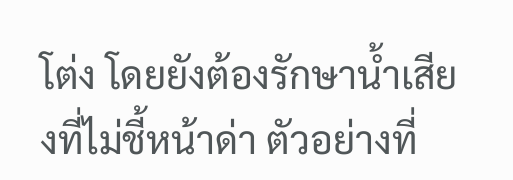โต่ง โดยยังต้องรักษาน้ำเสียงที่ไม่ชี้หน้าด่า ตัวอย่างที่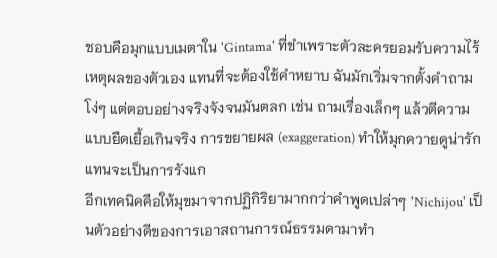ชอบคือมุกแบบเมตาใน 'Gintama' ที่ขำเพราะตัวละครยอมรับความไร้เหตุผลของตัวเอง แทนที่จะต้องใช้คำหยาบ ฉันมักเริ่มจากตั้งคำถามโง่ๆ แต่ตอบอย่างจริงจังจนมันตลก เช่น ถามเรื่องเล็กๆ แล้วตีความแบบยืดเยื้อเกินจริง การขยายผล (exaggeration) ทำให้มุกควายดูน่ารักแทนจะเป็นการรังแก
อีกเทคนิคคือให้มุขมาจากปฏิกิริยามากกว่าคำพูดเปล่าๆ 'Nichijou' เป็นตัวอย่างดีของการเอาสถานการณ์ธรรมดามาทำ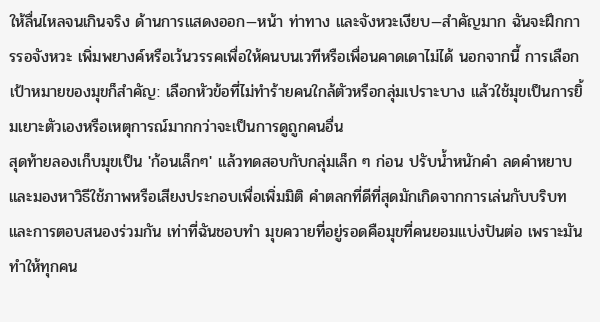ให้ลื่นไหลจนเกินจริง ด้านการแสดงออก—หน้า ท่าทาง และจังหวะเงียบ—สำคัญมาก ฉันจะฝึกการรอจังหวะ เพิ่มพยางค์หรือเว้นวรรคเพื่อให้คนบนเวทีหรือเพื่อนคาดเดาไม่ได้ นอกจากนี้ การเลือกเป้าหมายของมุขก็สำคัญ: เลือกหัวข้อที่ไม่ทำร้ายคนใกล้ตัวหรือกลุ่มเปราะบาง แล้วใช้มุขเป็นการยิ้มเยาะตัวเองหรือเหตุการณ์มากกว่าจะเป็นการดูถูกคนอื่น
สุดท้ายลองเก็บมุขเป็น 'ก้อนเล็กๆ' แล้วทดสอบกับกลุ่มเล็ก ๆ ก่อน ปรับน้ำหนักคำ ลดคำหยาบ และมองหาวิธีใช้ภาพหรือเสียงประกอบเพื่อเพิ่มมิติ คำตลกที่ดีที่สุดมักเกิดจากการเล่นกับบริบทและการตอบสนองร่วมกัน เท่าที่ฉันชอบทำ มุขควายที่อยู่รอดคือมุขที่คนยอมแบ่งปันต่อ เพราะมันทำให้ทุกคน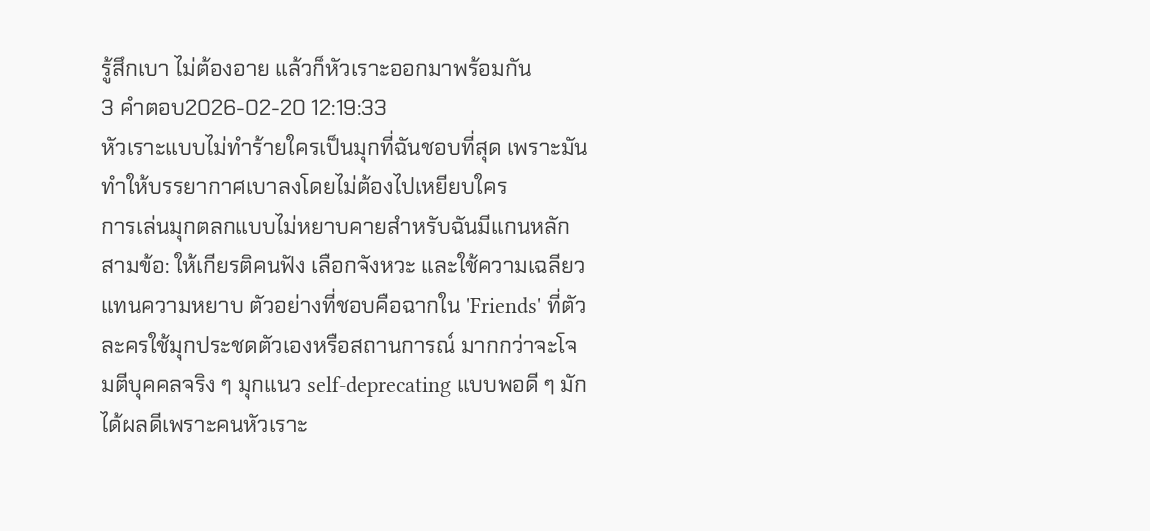รู้สึกเบา ไม่ต้องอาย แล้วก็หัวเราะออกมาพร้อมกัน
3 คำตอบ2026-02-20 12:19:33
หัวเราะแบบไม่ทำร้ายใครเป็นมุกที่ฉันชอบที่สุด เพราะมันทำให้บรรยากาศเบาลงโดยไม่ต้องไปเหยียบใคร
การเล่นมุกตลกแบบไม่หยาบคายสำหรับฉันมีแกนหลักสามข้อ: ให้เกียรติคนฟัง เลือกจังหวะ และใช้ความเฉลียวแทนความหยาบ ตัวอย่างที่ชอบคือฉากใน 'Friends' ที่ตัวละครใช้มุกประชดตัวเองหรือสถานการณ์ มากกว่าจะโจมตีบุคคลจริง ๆ มุกแนว self-deprecating แบบพอดี ๆ มักได้ผลดีเพราะคนหัวเราะ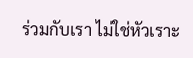ร่วมกับเรา ไม่ใช่หัวเราะ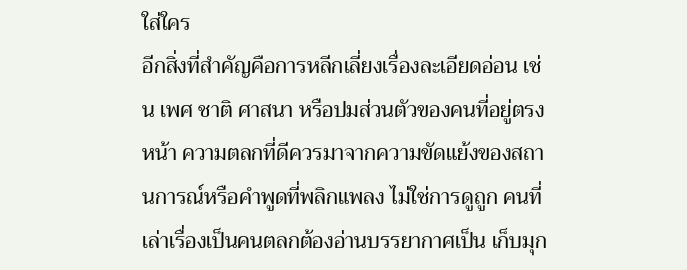ใส่ใคร
อีกสิ่งที่สำคัญคือการหลีกเลี่ยงเรื่องละเอียดอ่อน เช่น เพศ ชาติ ศาสนา หรือปมส่วนตัวของคนที่อยู่ตรงหน้า ความตลกที่ดีควรมาจากความขัดแย้งของสถานการณ์หรือคำพูดที่พลิกแพลง ไม่ใช่การดูถูก คนที่เล่าเรื่องเป็นคนตลกต้องอ่านบรรยากาศเป็น เก็บมุก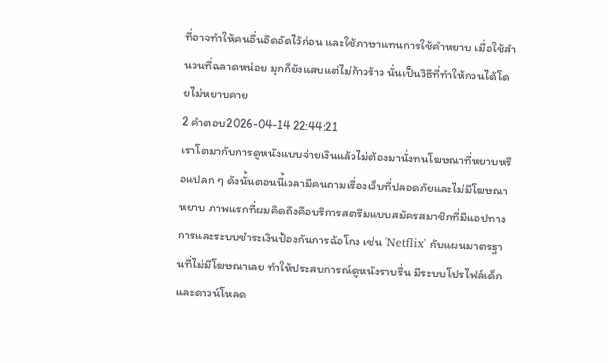ที่อาจทำให้คนอื่นอึดอัดไว้ก่อน และใช้ภาษาแทนการใช้คำหยาบ เมื่อใช้สำนวนที่ฉลาดหน่อย มุกก็ยังแสบแต่ไม่ก้าวร้าว นั่นเป็นวิธีที่ทำให้กวนได้โดยไม่หยาบคาย
2 คำตอบ2026-04-14 22:44:21
เราโตมากับการดูหนังแบบจ่ายเงินแล้วไม่ต้องมานั่งทนโฆษณาที่หยาบหรือแปลก ๆ ดังนั้นตอนนี้เวลามีคนถามเรื่องเว็บที่ปลอดภัยและไม่มีโฆษณาหยาบ ภาพแรกที่ผมคิดถึงคือบริการสตรีมแบบสมัครสมาชิกที่มีแอปทางการและระบบชำระเงินป้องกันการฉ้อโกง เช่น 'Netflix' กับแผนมาตรฐานที่ไม่มีโฆษณาเลย ทำให้ประสบการณ์ดูหนังราบรื่น มีระบบโปรไฟล์เด็กและดาวน์โหลด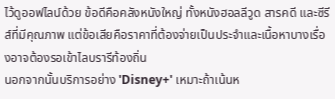ไว้ดูออฟไลน์ด้วย ข้อดีคือคลังหนังใหญ่ ทั้งหนังฮอลลีวูด สารคดี และซีรีส์ที่มีคุณภาพ แต่ข้อเสียคือราคาที่ต้องจ่ายเป็นประจำและเนื้อหาบางเรื่องอาจต้องรอเข้าไลบรารีท้องถิ่น
นอกจากนั้นบริการอย่าง 'Disney+' เหมาะถ้าเน้นห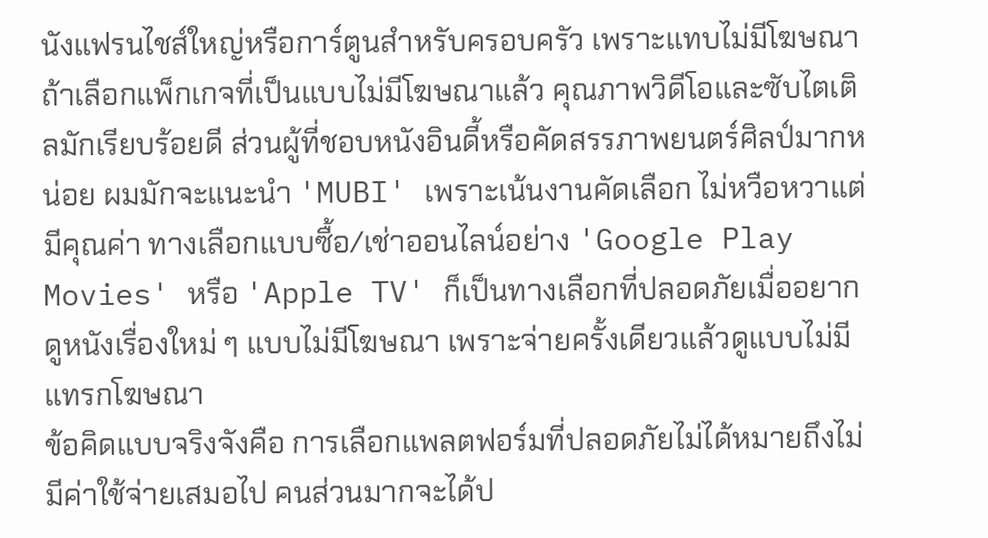นังแฟรนไชส์ใหญ่หรือการ์ตูนสำหรับครอบครัว เพราะแทบไม่มีโฆษณาถ้าเลือกแพ็กเกจที่เป็นแบบไม่มีโฆษณาแล้ว คุณภาพวิดีโอและซับไตเติลมักเรียบร้อยดี ส่วนผู้ที่ชอบหนังอินดี้หรือคัดสรรภาพยนตร์ศิลป์มากหน่อย ผมมักจะแนะนำ 'MUBI' เพราะเน้นงานคัดเลือก ไม่หวือหวาแต่มีคุณค่า ทางเลือกแบบซื้อ/เช่าออนไลน์อย่าง 'Google Play Movies' หรือ 'Apple TV' ก็เป็นทางเลือกที่ปลอดภัยเมื่ออยากดูหนังเรื่องใหม่ ๆ แบบไม่มีโฆษณา เพราะจ่ายครั้งเดียวแล้วดูแบบไม่มีแทรกโฆษณา
ข้อคิดแบบจริงจังคือ การเลือกแพลตฟอร์มที่ปลอดภัยไม่ได้หมายถึงไม่มีค่าใช้จ่ายเสมอไป คนส่วนมากจะได้ป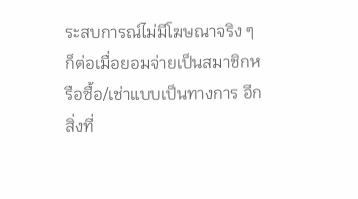ระสบการณ์ไม่มีโฆษณาจริง ๆ ก็ต่อเมื่อยอมจ่ายเป็นสมาชิกหรือซื้อ/เช่าแบบเป็นทางการ อีกสิ่งที่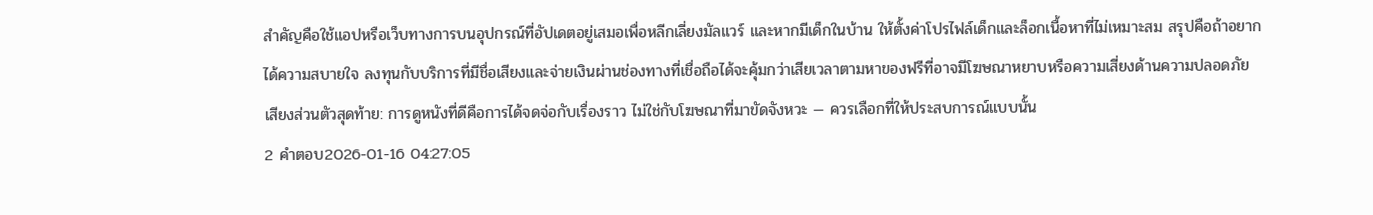สำคัญคือใช้แอปหรือเว็บทางการบนอุปกรณ์ที่อัปเดตอยู่เสมอเพื่อหลีกเลี่ยงมัลแวร์ และหากมีเด็กในบ้าน ให้ตั้งค่าโปรไฟล์เด็กและล็อกเนื้อหาที่ไม่เหมาะสม สรุปคือถ้าอยากได้ความสบายใจ ลงทุนกับบริการที่มีชื่อเสียงและจ่ายเงินผ่านช่องทางที่เชื่อถือได้จะคุ้มกว่าเสียเวลาตามหาของฟรีที่อาจมีโฆษณาหยาบหรือความเสี่ยงด้านความปลอดภัย เสียงส่วนตัวสุดท้าย: การดูหนังที่ดีคือการได้จดจ่อกับเรื่องราว ไม่ใช่กับโฆษณาที่มาขัดจังหวะ — ควรเลือกที่ให้ประสบการณ์แบบนั้น
2 คำตอบ2026-01-16 04:27:05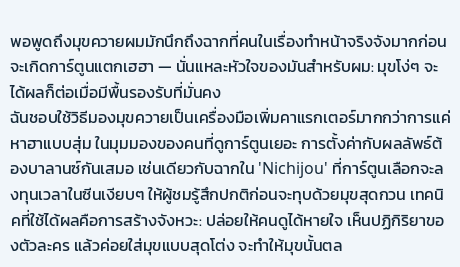พอพูดถึงมุขควายผมมักนึกถึงฉากที่คนในเรื่องทำหน้าจริงจังมากก่อนจะเกิดการ์ตูนแตกเฮฮา — นั่นแหละหัวใจของมันสำหรับผม: มุขโง่ๆ จะได้ผลก็ต่อเมื่อมีพื้นรองรับที่มั่นคง
ฉันชอบใช้วิธีมองมุขควายเป็นเครื่องมือเพิ่มคาแรกเตอร์มากกว่าการแค่หาฮาแบบสุ่ม ในมุมมองของคนที่ดูการ์ตูนเยอะ การตั้งค่ากับผลลัพธ์ต้องบาลานซ์กันเสมอ เช่นเดียวกับฉากใน 'Nichijou' ที่การ์ตูนเลือกจะลงทุนเวลาในซีนเงียบๆ ให้ผู้ชมรู้สึกปกติก่อนจะทุบด้วยมุขสุดกวน เทคนิคที่ใช้ได้ผลคือการสร้างจังหวะ: ปล่อยให้คนดูได้หายใจ เห็นปฏิกิริยาของตัวละคร แล้วค่อยใส่มุขแบบสุดโต่ง จะทำให้มุขนั้นตล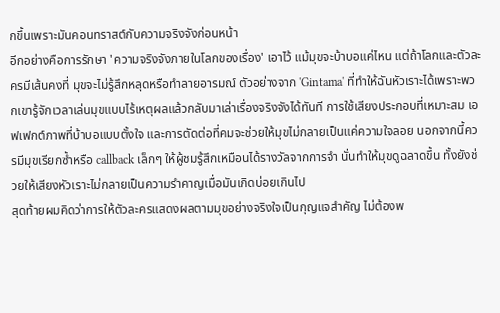กขึ้นเพราะมันคอนทราสต์กับความจริงจังก่อนหน้า
อีกอย่างคือการรักษา 'ความจริงจังภายในโลกของเรื่อง' เอาไว้ แม้มุขจะบ้าบอแค่ไหน แต่ถ้าโลกและตัวละครมีเส้นคงที่ มุขจะไม่รู้สึกหลุดหรือทำลายอารมณ์ ตัวอย่างจาก 'Gintama' ที่ทำให้ฉันหัวเราะได้เพราะพวกเขารู้จักเวลาเล่นมุขแบบไร้เหตุผลแล้วกลับมาเล่าเรื่องจริงจังได้ทันที การใช้เสียงประกอบที่เหมาะสม เอฟเฟกต์ภาพที่บ้าบอแบบตั้งใจ และการตัดต่อที่คมจะช่วยให้มุขไม่กลายเป็นแค่ความใจลอย นอกจากนี้ควรมีมุขเรียกซ้ำหรือ callback เล็กๆ ให้ผู้ชมรู้สึกเหมือนได้รางวัลจากการจำ นั่นทำให้มุขดูฉลาดขึ้น ทั้งยังช่วยให้เสียงหัวเราะไม่กลายเป็นความรำคาญเมื่อมันเกิดบ่อยเกินไป
สุดท้ายผมคิดว่าการให้ตัวละครแสดงผลตามมุขอย่างจริงใจเป็นกุญแจสำคัญ ไม่ต้องพ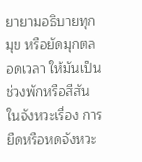ยายามอธิบายทุกมุข หรือยัดมุกตลอดเวลา ให้มันเป็นช่วงพักหรือสีสันในจังหวะเรื่อง การยืดหรือหดจังหวะ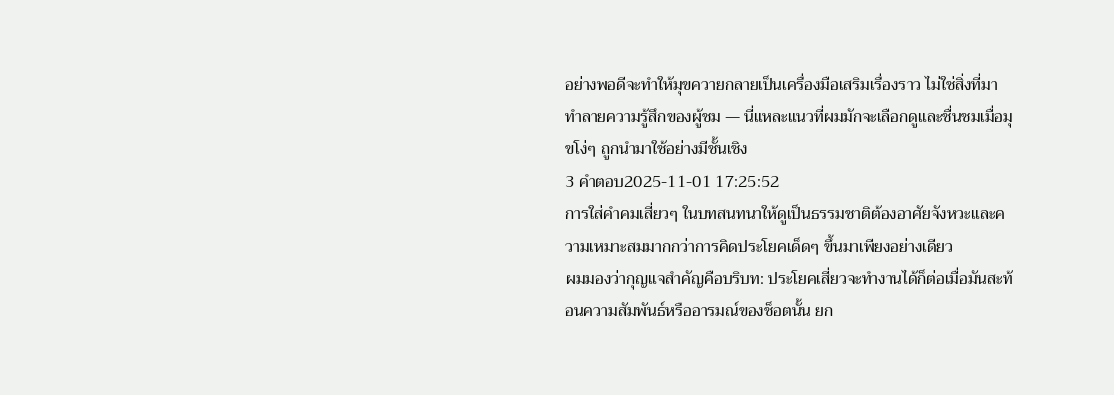อย่างพอดีจะทำให้มุขควายกลายเป็นเครื่องมือเสริมเรื่องราว ไม่ใช่สิ่งที่มาทำลายความรู้สึกของผู้ชม — นี่แหละแนวที่ผมมักจะเลือกดูและชื่นชมเมื่อมุขโง่ๆ ถูกนำมาใช้อย่างมีชั้นเชิง
3 คำตอบ2025-11-01 17:25:52
การใส่คำคมเสี่ยวๆ ในบทสนทนาให้ดูเป็นธรรมชาติต้องอาศัยจังหวะและความเหมาะสมมากกว่าการคิดประโยคเด็ดๆ ขึ้นมาเพียงอย่างเดียว
ผมมองว่ากุญแจสำคัญคือบริบท: ประโยคเสี่ยวจะทำงานได้ก็ต่อเมื่อมันสะท้อนความสัมพันธ์หรืออารมณ์ของช็อตนั้น ยก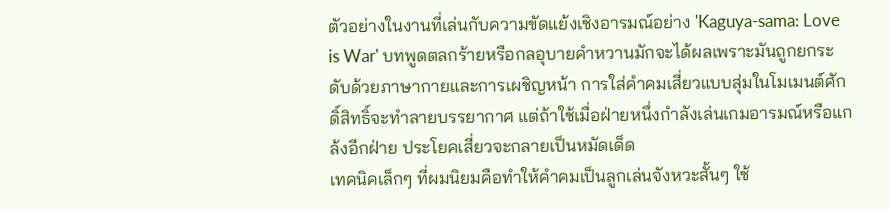ตัวอย่างในงานที่เล่นกับความขัดแย้งเชิงอารมณ์อย่าง 'Kaguya-sama: Love is War' บทพูดตลกร้ายหรือกลอุบายคำหวานมักจะได้ผลเพราะมันถูกยกระดับด้วยภาษากายและการเผชิญหน้า การใส่คำคมเสี่ยวแบบสุ่มในโมเมนต์ศักดิ์สิทธิ์จะทำลายบรรยากาศ แต่ถ้าใช้เมื่อฝ่ายหนึ่งกำลังเล่นเกมอารมณ์หรือแกล้งอีกฝ่าย ประโยคเสี่ยวจะกลายเป็นหมัดเด็ด
เทคนิคเล็กๆ ที่ผมนิยมคือทำให้คำคมเป็นลูกเล่นจังหวะสั้นๆ ใช้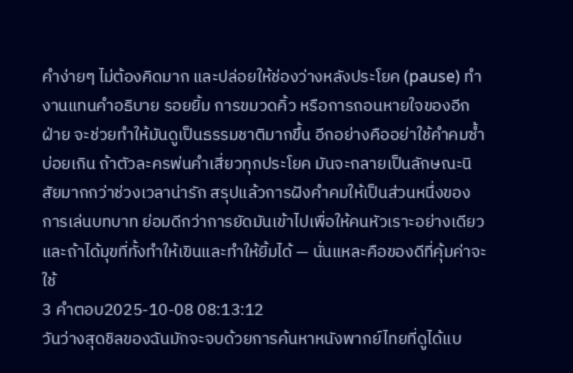คำง่ายๆ ไม่ต้องคิดมาก และปล่อยให้ช่องว่างหลังประโยค (pause) ทำงานแทนคำอธิบาย รอยยิ้ม การขมวดคิ้ว หรือการถอนหายใจของอีกฝ่าย จะช่วยทำให้มันดูเป็นธรรมชาติมากขึ้น อีกอย่างคืออย่าใช้คำคมซ้ำบ่อยเกิน ถ้าตัวละครพ่นคำเสี่ยวทุกประโยค มันจะกลายเป็นลักษณะนิสัยมากกว่าช่วงเวลาน่ารัก สรุปแล้วการฝังคำคมให้เป็นส่วนหนึ่งของการเล่นบทบาท ย่อมดีกว่าการยัดมันเข้าไปเพื่อให้คนหัวเราะอย่างเดียว และถ้าได้มุขที่ทั้งทำให้เขินและทำให้ยิ้มได้ — นั่นแหละคือของดีที่คุ้มค่าจะใช้
3 คำตอบ2025-10-08 08:13:12
วันว่างสุดชิลของฉันมักจะจบด้วยการค้นหาหนังพากย์ไทยที่ดูได้แบ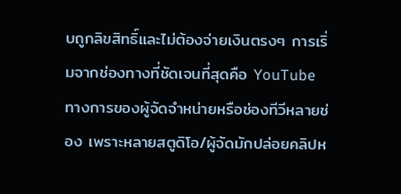บถูกลิขสิทธิ์และไม่ต้องจ่ายเงินตรงๆ การเริ่มจากช่องทางที่ชัดเจนที่สุดคือ YouTube ทางการของผู้จัดจำหน่ายหรือช่องทีวีหลายช่อง เพราะหลายสตูดิโอ/ผู้จัดมักปล่อยคลิปห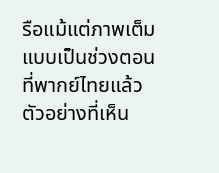รือแม้แต่ภาพเต็มแบบเป็นช่วงตอนที่พากย์ไทยแล้ว ตัวอย่างที่เห็น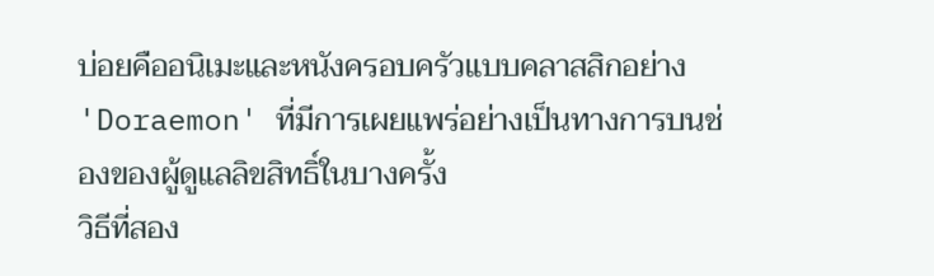บ่อยคืออนิเมะและหนังครอบครัวแบบคลาสสิกอย่าง 'Doraemon' ที่มีการเผยแพร่อย่างเป็นทางการบนช่องของผู้ดูแลลิขสิทธิ์ในบางครั้ง
วิธีที่สอง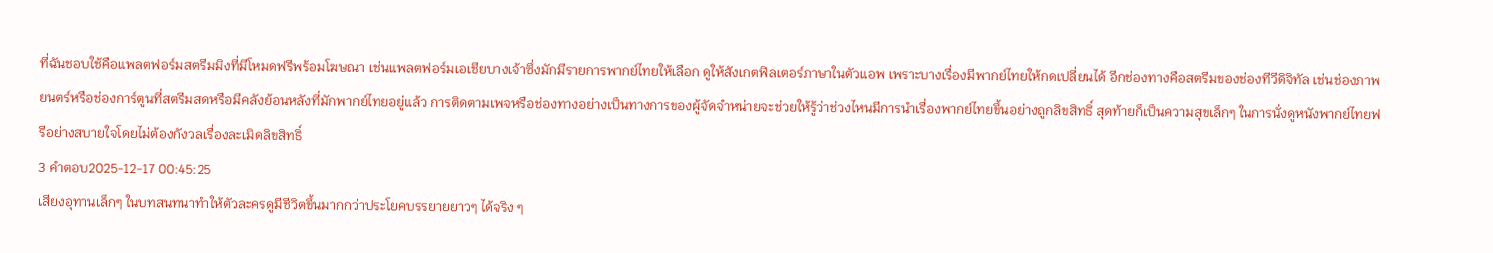ที่ฉันชอบใช้คือแพลตฟอร์มสตรีมมิงที่มีโหมดฟรีพร้อมโฆษณา เช่นแพลตฟอร์มเอเชียบางเจ้าซึ่งมักมีรายการพากย์ไทยให้เลือก ดูให้สังเกตฟิลเตอร์ภาษาในตัวแอพ เพราะบางเรื่องมีพากย์ไทยให้กดเปลี่ยนได้ อีกช่องทางคือสตรีมของช่องทีวีดิจิทัล เช่นช่องภาพยนตร์หรือช่องการ์ตูนที่สตรีมสดหรือมีคลังย้อนหลังที่มักพากย์ไทยอยู่แล้ว การติดตามเพจหรือช่องทางอย่างเป็นทางการของผู้จัดจำหน่ายจะช่วยให้รู้ว่าช่วงไหนมีการนำเรื่องพากย์ไทยขึ้นอย่างถูกลิขสิทธิ์ สุดท้ายก็เป็นความสุขเล็กๆ ในการนั่งดูหนังพากย์ไทยฟรีอย่างสบายใจโดยไม่ต้องกังวลเรื่องละเมิดลิขสิทธิ์
3 คำตอบ2025-12-17 00:45:25
เสียงอุทานเล็กๆ ในบทสนทนาทำให้ตัวละครดูมีชีวิตขึ้นมากกว่าประโยคบรรยายยาวๆ ได้จริง ๆ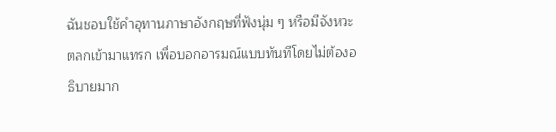ฉันชอบใช้คำอุทานภาษาอังกฤษที่ฟังนุ่ม ๆ หรือมีจังหวะตลกเข้ามาแทรก เพื่อบอกอารมณ์แบบทันทีโดยไม่ต้องอธิบายมาก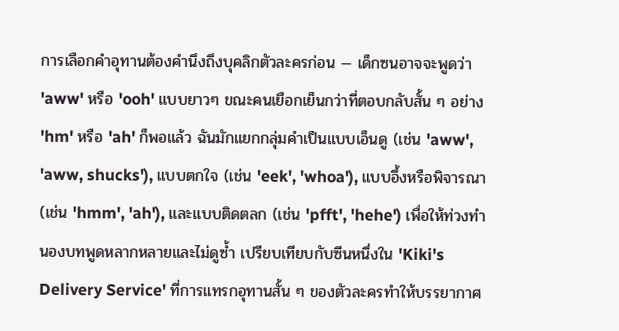การเลือกคำอุทานต้องคำนึงถึงบุคลิกตัวละครก่อน — เด็กซนอาจจะพูดว่า 'aww' หรือ 'ooh' แบบยาวๆ ขณะคนเยือกเย็นกว่าที่ตอบกลับสั้น ๆ อย่าง 'hm' หรือ 'ah' ก็พอแล้ว ฉันมักแยกกลุ่มคำเป็นแบบเอ็นดู (เช่น 'aww', 'aww, shucks'), แบบตกใจ (เช่น 'eek', 'whoa'), แบบอึ้งหรือพิจารณา (เช่น 'hmm', 'ah'), และแบบติดตลก (เช่น 'pfft', 'hehe') เพื่อให้ท่วงทำนองบทพูดหลากหลายและไม่ดูซ้ำ เปรียบเทียบกับซีนหนึ่งใน 'Kiki's Delivery Service' ที่การแทรกอุทานสั้น ๆ ของตัวละครทำให้บรรยากาศ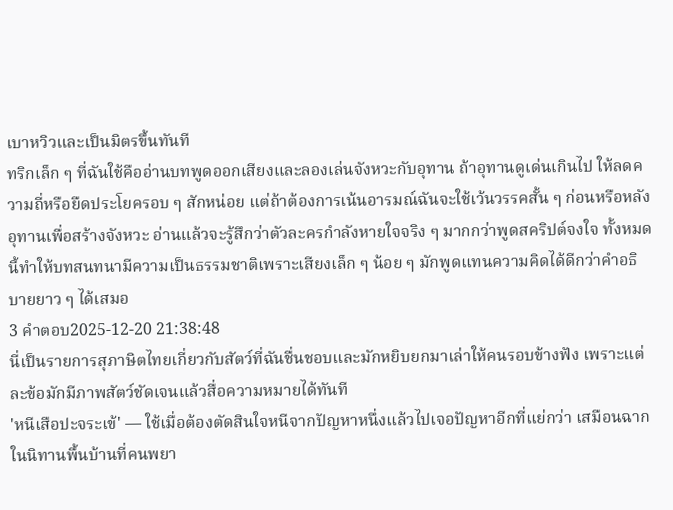เบาหวิวและเป็นมิตรขึ้นทันที
ทริกเล็ก ๆ ที่ฉันใช้คืออ่านบทพูดออกเสียงและลองเล่นจังหวะกับอุทาน ถ้าอุทานดูเด่นเกินไป ให้ลดความถี่หรือยืดประโยครอบ ๆ สักหน่อย แต่ถ้าต้องการเน้นอารมณ์ฉันจะใช้เว้นวรรคสั้น ๆ ก่อนหรือหลังอุทานเพื่อสร้างจังหวะ อ่านแล้วจะรู้สึกว่าตัวละครกำลังหายใจจริง ๆ มากกว่าพูดสคริปต์จงใจ ทั้งหมดนี้ทำให้บทสนทนามีความเป็นธรรมชาติเพราะเสียงเล็ก ๆ น้อย ๆ มักพูดแทนความคิดได้ดีกว่าคำอธิบายยาว ๆ ได้เสมอ
3 คำตอบ2025-12-20 21:38:48
นี่เป็นรายการสุภาษิตไทยเกี่ยวกับสัตว์ที่ฉันชื่นชอบและมักหยิบยกมาเล่าให้คนรอบข้างฟัง เพราะแต่ละข้อมักมีภาพสัตว์ชัดเจนแล้วสื่อความหมายได้ทันที
'หนีเสือปะจระเข้' — ใช้เมื่อต้องตัดสินใจหนีจากปัญหาหนึ่งแล้วไปเจอปัญหาอีกที่แย่กว่า เสมือนฉากในนิทานพื้นบ้านที่คนพยา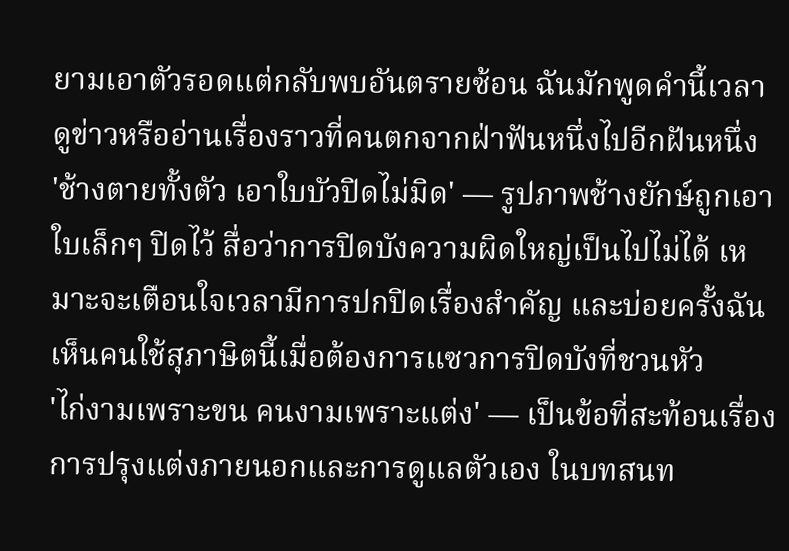ยามเอาตัวรอดแต่กลับพบอันตรายซ้อน ฉันมักพูดคำนี้เวลาดูข่าวหรืออ่านเรื่องราวที่คนตกจากฝ่าฟันหนึ่งไปอีกฝันหนึ่ง
'ช้างตายทั้งตัว เอาใบบัวปิดไม่มิด' — รูปภาพช้างยักษ์ถูกเอาใบเล็กๆ ปิดไว้ สื่อว่าการปิดบังความผิดใหญ่เป็นไปไม่ได้ เหมาะจะเตือนใจเวลามีการปกปิดเรื่องสำคัญ และบ่อยครั้งฉันเห็นคนใช้สุภาษิตนี้เมื่อต้องการแซวการปิดบังที่ชวนหัว
'ไก่งามเพราะขน คนงามเพราะแต่ง' — เป็นข้อที่สะท้อนเรื่องการปรุงแต่งภายนอกและการดูแลตัวเอง ในบทสนท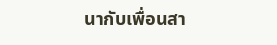นากับเพื่อนสา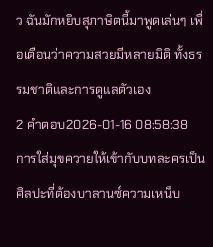ว ฉันมักหยิบสุภาษิตนี้มาพูดเล่นๆ เพื่อเตือนว่าความสวยมีหลายมิติ ทั้งธรรมชาติและการดูแลตัวเอง
2 คำตอบ2026-01-16 08:58:38
การใส่มุขควายให้เข้ากับบทละครเป็นศิลปะที่ต้องบาลานซ์ความเหน็บ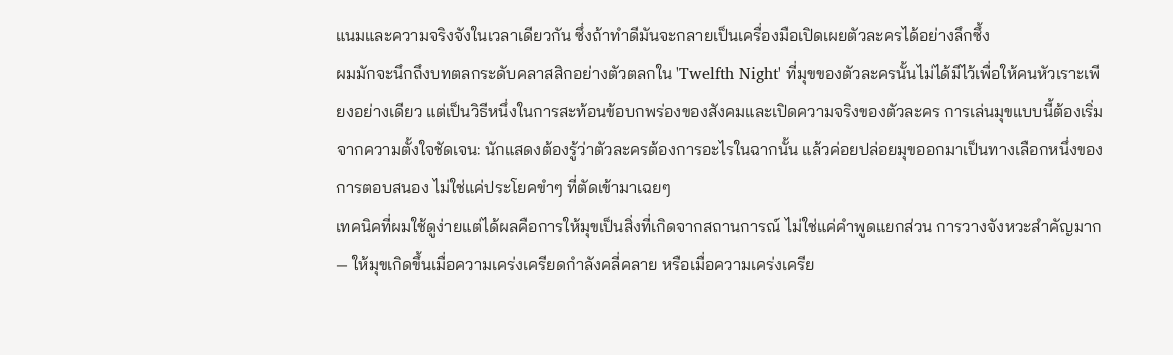แนมและความจริงจังในเวลาเดียวกัน ซึ่งถ้าทำดีมันจะกลายเป็นเครื่องมือเปิดเผยตัวละครได้อย่างลึกซึ้ง
ผมมักจะนึกถึงบทตลกระดับคลาสสิกอย่างตัวตลกใน 'Twelfth Night' ที่มุขของตัวละครนั้นไม่ได้มีไว้เพื่อให้คนหัวเราะเพียงอย่างเดียว แต่เป็นวิธีหนึ่งในการสะท้อนข้อบกพร่องของสังคมและเปิดความจริงของตัวละคร การเล่นมุขแบบนี้ต้องเริ่มจากความตั้งใจชัดเจน: นักแสดงต้องรู้ว่าตัวละครต้องการอะไรในฉากนั้น แล้วค่อยปล่อยมุขออกมาเป็นทางเลือกหนึ่งของการตอบสนอง ไม่ใช่แค่ประโยคขำๆ ที่ตัดเข้ามาเฉยๆ
เทคนิคที่ผมใช้ดูง่ายแต่ได้ผลคือการให้มุขเป็นสิ่งที่เกิดจากสถานการณ์ ไม่ใช่แค่คำพูดแยกส่วน การวางจังหวะสำคัญมาก — ให้มุขเกิดขึ้นเมื่อความเคร่งเครียดกำลังคลี่คลาย หรือเมื่อความเคร่งเครีย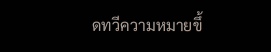ดทวีความหมายขึ้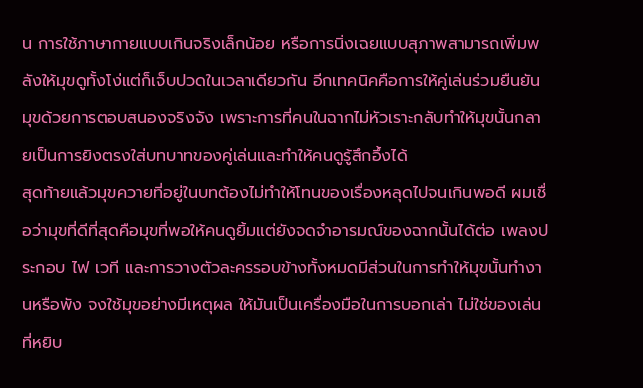น การใช้ภาษากายแบบเกินจริงเล็กน้อย หรือการนิ่งเฉยแบบสุภาพสามารถเพิ่มพลังให้มุขดูทั้งโง่แต่ก็เจ็บปวดในเวลาเดียวกัน อีกเทคนิคคือการให้คู่เล่นร่วมยืนยันมุขด้วยการตอบสนองจริงจัง เพราะการที่คนในฉากไม่หัวเราะกลับทำให้มุขนั้นกลายเป็นการยิงตรงใส่บทบาทของคู่เล่นและทำให้คนดูรู้สึกอึ้งได้
สุดท้ายแล้วมุขควายที่อยู่ในบทต้องไม่ทำให้โทนของเรื่องหลุดไปจนเกินพอดี ผมเชื่อว่ามุขที่ดีที่สุดคือมุขที่พอให้คนดูยิ้มแต่ยังจดจำอารมณ์ของฉากนั้นได้ต่อ เพลงประกอบ ไฟ เวที และการวางตัวละครรอบข้างทั้งหมดมีส่วนในการทำให้มุขนั้นทำงานหรือพัง จงใช้มุขอย่างมีเหตุผล ให้มันเป็นเครื่องมือในการบอกเล่า ไม่ใช่ของเล่นที่หยิบ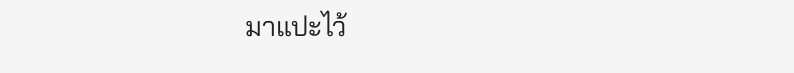มาแปะไว้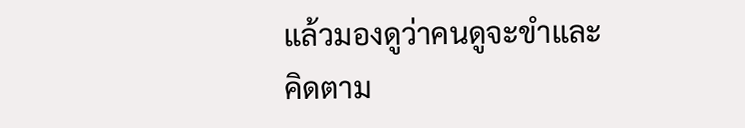แล้วมองดูว่าคนดูจะขำและคิดตาม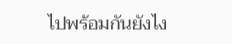ไปพร้อมกันยังไง